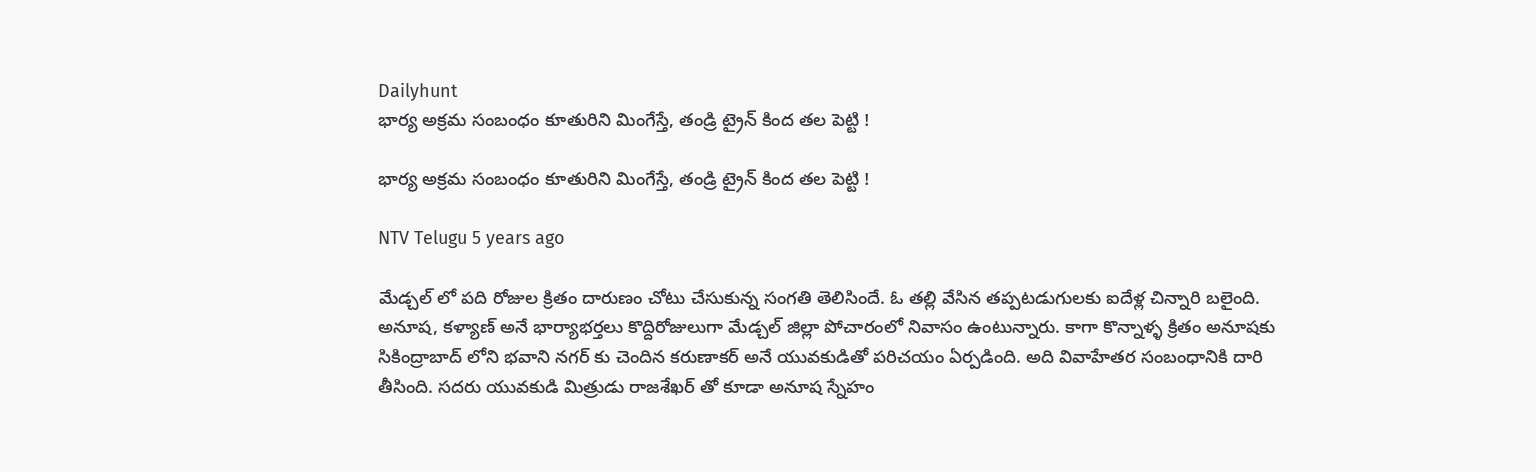Dailyhunt
భార్య అక్రమ సంబంధం కూతురిని మింగేస్తే, తండ్రి ట్రైన్ కింద తల పెట్టి !

భార్య అక్రమ సంబంధం కూతురిని మింగేస్తే, తండ్రి ట్రైన్ కింద తల పెట్టి !

NTV Telugu 5 years ago

మేడ్చల్ లో పది రోజుల క్రితం దారుణం చోటు చేసుకున్న సంగతి తెలిసిందే. ఓ తల్లి వేసిన తప్పటడుగులకు ఐదేళ్ల చిన్నారి బలైంది. అనూష, కళ్యాణ్ అనే భార్యాభర్తలు కొద్దిరోజులుగా మేడ్చల్ జిల్లా పోచారంలో నివాసం ఉంటున్నారు. కాగా కొన్నాళ్ళ క్రితం అనూషకు సికింద్రాబాద్ లోని భవాని నగర్ కు చెందిన కరుణాకర్ అనే యువకుడితో పరిచయం ఏర్పడింది. అది వివాహేతర సంబంధానికి దారి తీసింది. సదరు యువకుడి మిత్రుడు రాజశేఖర్ తో కూడా అనూష స్నేహం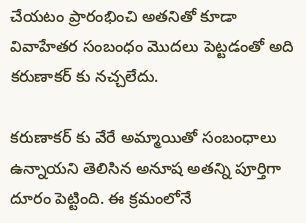చేయటం ప్రారంభించి అతనితో కూడా వివాహేతర సంబంధం మొదలు పెట్టడంతో అది కరుణాకర్ కు నచ్చలేదు.

కరుణాకర్ కు వేరే అమ్మాయితో సంబంధాలు ఉన్నాయని తెలిసిన అనూష అతన్ని పూర్తిగా దూరం పెట్టింది. ఈ క్రమంలోనే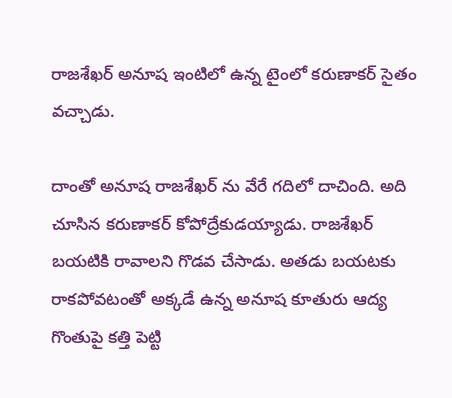రాజశేఖర్ అనూష ఇంటిలో ఉన్న టైంలో కరుణాకర్ సైతం వచ్చాడు.

దాంతో అనూష రాజశేఖర్ ను వేరే గదిలో దాచింది. అది చూసిన కరుణాకర్ కోపోద్రేకుడయ్యాడు. రాజశేఖర్ బయటికి రావాలని గొడవ చేసాడు. అతడు బయటకు రాకపోవటంతో అక్కడే ఉన్న అనూష కూతురు ఆద్య గొంతుపై కత్తి పెట్టి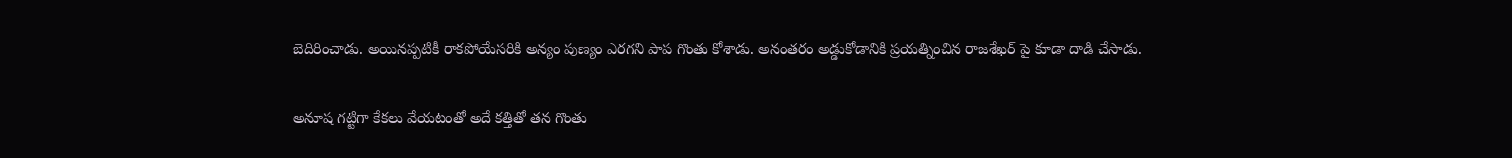బెదిరించాడు. అయినప్పటికీ రాకపోయేసరికి అన్యం పుణ్యం ఎరగని పాప గొంతు కోశాడు. అనంతరం అడ్డుకోడానికి ప్రయత్నించిన రాజశేఖర్ పై కూడా దాడి చేసాడు.

అనూష గట్టిగా కేకలు వేయటంతో అదే కత్తితో తన గొంతు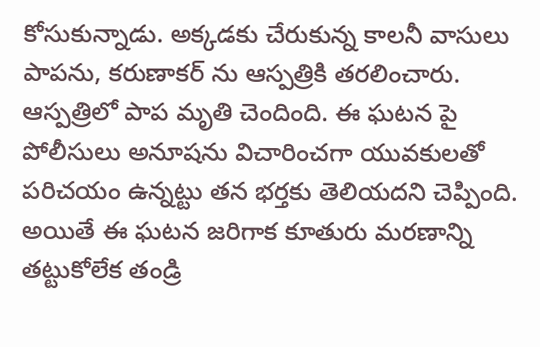కోసుకున్నాడు. అక్కడకు చేరుకున్న కాలనీ వాసులు పాపను, కరుణాకర్ ను ఆస్పత్రికి తరలించారు. ఆస్పత్రిలో పాప మృతి చెందింది. ఈ ఘటన పై పోలీసులు అనూషను విచారించగా యువకులతో పరిచయం ఉన్నట్టు తన భర్తకు తెలియదని చెప్పింది. అయితే ఈ ఘటన జరిగాక కూతురు మరణాన్ని తట్టుకోలేక తండ్రి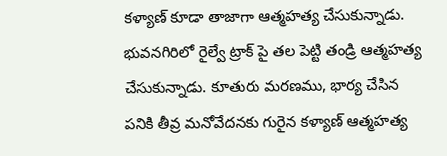కళ్యాణ్ కూడా తాజాగా ఆత్మహత్య చేసుకున్నాడు. భువనగిరిలో రైల్వే ట్రాక్ పై తల పెట్టి తండ్రి ఆత్మహత్య చేసుకున్నాడు. కూతురు మరణము, భార్య చేసిన పనికి తీవ్ర మనోవేదనకు గురైన కళ్యాణ్ ఆత్మహత్య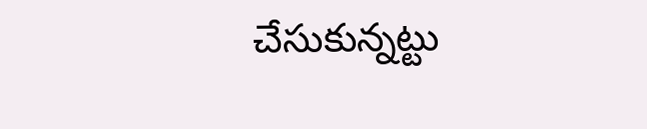చేసుకున్నట్టు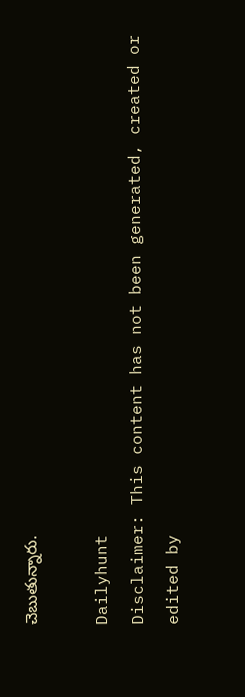చెబుతున్నారు.

Dailyhunt
Disclaimer: This content has not been generated, created or edited by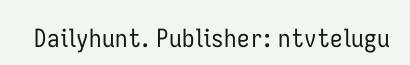Dailyhunt. Publisher: ntvtelugu